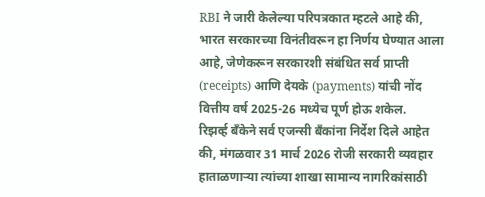RBI ने जारी केलेल्या परिपत्रकात म्हटले आहे की, भारत सरकारच्या विनंतीवरून हा निर्णय घेण्यात आला आहे, जेणेकरून सरकारशी संबंधित सर्व प्राप्ती (receipts) आणि देयके (payments) यांची नोंद वित्तीय वर्ष 2025-26 मध्येच पूर्ण होऊ शकेल.
रिझर्व्ह बँकेने सर्व एजन्सी बँकांना निर्देश दिले आहेत की, मंगळवार 31 मार्च 2026 रोजी सरकारी व्यवहार हाताळणाऱ्या त्यांच्या शाखा सामान्य नागरिकांसाठी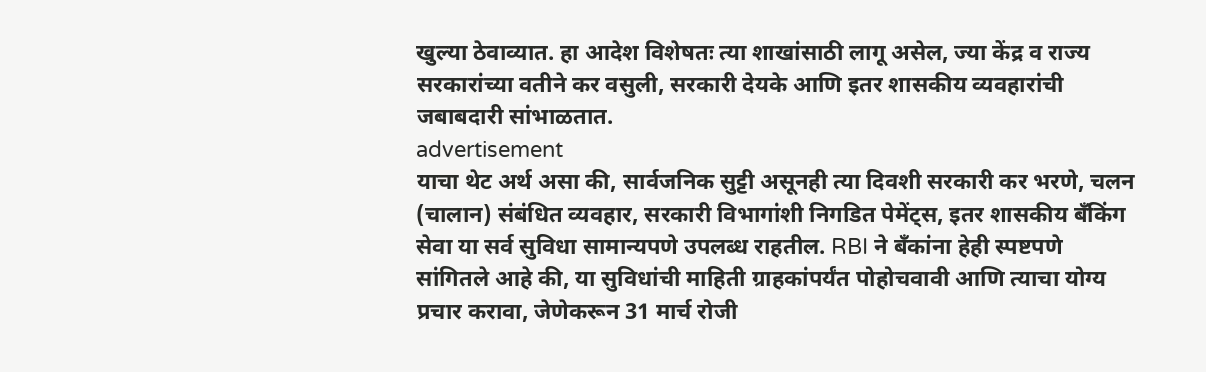खुल्या ठेवाव्यात. हा आदेश विशेषतः त्या शाखांसाठी लागू असेल, ज्या केंद्र व राज्य सरकारांच्या वतीने कर वसुली, सरकारी देयके आणि इतर शासकीय व्यवहारांची जबाबदारी सांभाळतात.
advertisement
याचा थेट अर्थ असा की, सार्वजनिक सुट्टी असूनही त्या दिवशी सरकारी कर भरणे, चलन (चालान) संबंधित व्यवहार, सरकारी विभागांशी निगडित पेमेंट्स, इतर शासकीय बँकिंग सेवा या सर्व सुविधा सामान्यपणे उपलब्ध राहतील. RBI ने बँकांना हेही स्पष्टपणे सांगितले आहे की, या सुविधांची माहिती ग्राहकांपर्यंत पोहोचवावी आणि त्याचा योग्य प्रचार करावा, जेणेकरून 31 मार्च रोजी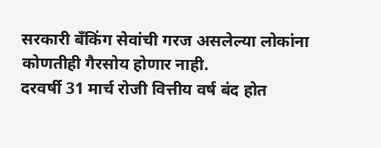सरकारी बँकिंग सेवांची गरज असलेल्या लोकांना कोणतीही गैरसोय होणार नाही.
दरवर्षी 31 मार्च रोजी वित्तीय वर्ष बंद होत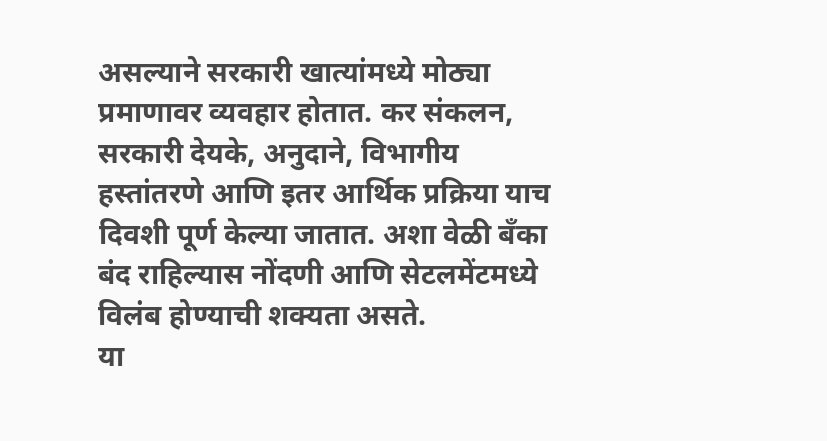असल्याने सरकारी खात्यांमध्ये मोठ्या प्रमाणावर व्यवहार होतात. कर संकलन, सरकारी देयके, अनुदाने, विभागीय हस्तांतरणे आणि इतर आर्थिक प्रक्रिया याच दिवशी पूर्ण केल्या जातात. अशा वेळी बँका बंद राहिल्यास नोंदणी आणि सेटलमेंटमध्ये विलंब होण्याची शक्यता असते.
या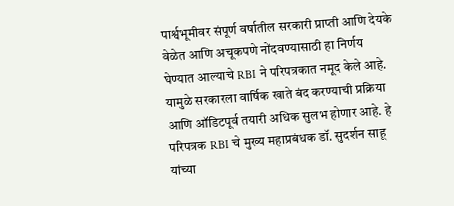पार्श्वभूमीवर संपूर्ण वर्षातील सरकारी प्राप्ती आणि देयके वेळेत आणि अचूकपणे नोंदवण्यासाठी हा निर्णय घेण्यात आल्याचे RBI ने परिपत्रकात नमूद केले आहे. यामुळे सरकारला वार्षिक खाते बंद करण्याची प्रक्रिया आणि ऑडिटपूर्व तयारी अधिक सुलभ होणार आहे. हे परिपत्रक RBI चे मुख्य महाप्रबंधक डॉ. सुदर्शन साहू यांच्या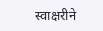स्वाक्षरीने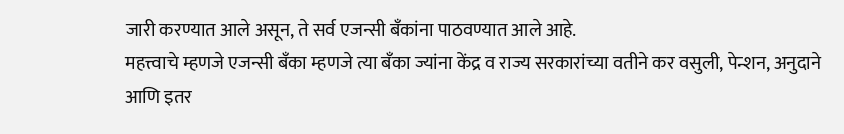जारी करण्यात आले असून, ते सर्व एजन्सी बँकांना पाठवण्यात आले आहे.
महत्त्वाचे म्हणजे एजन्सी बँका म्हणजे त्या बँका ज्यांना केंद्र व राज्य सरकारांच्या वतीने कर वसुली, पेन्शन, अनुदाने आणि इतर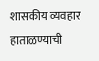शासकीय व्यवहार हाताळण्याची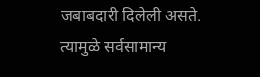जबाबदारी दिलेली असते. त्यामुळे सर्वसामान्य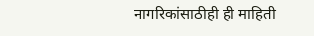नागरिकांसाठीही ही माहिती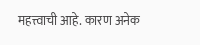महत्त्वाची आहे. कारण अनेक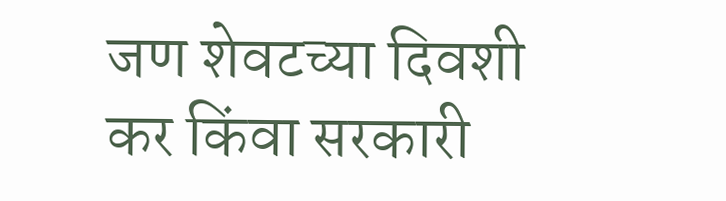जण शेवटच्या दिवशी कर किंवा सरकारी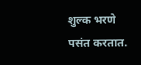शुल्क भरणे पसंत करतात.